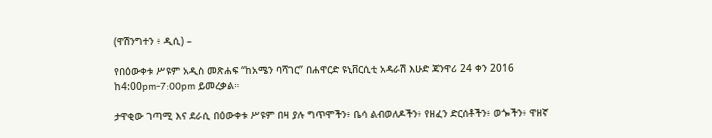(ዋሽንግተን ፥ ዲሲ) –

የበዕውቀቱ ሥዩም አዲስ መጽሐፍ “ከአሜን ባሻገር” በሐዋርድ ዩኒቨርሲቲ አዳራሽ እሁድ ጃንዋሪ 24 ቀን 2016 ከ4:00pm-7:00pm ይመረቃል።

ታዋቂው ገጣሚ እና ደራሲ በዕውቀቱ ሥዩም በዛ ያሉ ግጥሞችን፥ ቤሳ ልብወለዶችን፥ የዘፈን ድርሰቶችን፥ ወጐችን፥ ዋዘኛ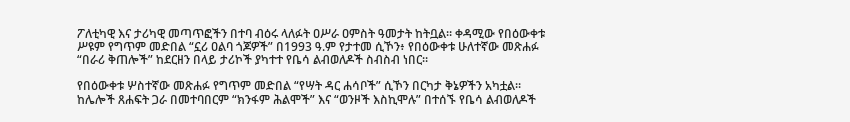ፖለቲካዊ እና ታሪካዊ መጣጥፎችን በተባ ብዕሩ ላለፉት ዐሥራ ዐምስት ዓመታት ከትቧል። ቀዳሚው የበዕውቀቱ ሥዩም የግጥም መድበል “ኗሪ ዐልባ ጎጆዎች” በ1993 ዓ.ም የታተመ ሲኾን፥ የበዕውቀቱ ሁለተኛው መጽሐፉ “በራሪ ቅጠሎች” ከደርዘን በላይ ታሪኮች ያካተተ የቤሳ ልብወለዶች ስብስብ ነበር።

የበዕውቀቱ ሦስተኛው መጽሐፉ የግጥም መድበል “የሣት ዳር ሐሳቦች” ሲኾን በርካታ ቅኔዎችን አካቷል። ከሌሎች ጸሐፍት ጋራ በመተባበርም “ክንፋም ሕልሞች” እና “ወንዞች እስኪሞሉ” በተሰኙ የቤሳ ልብወለዶች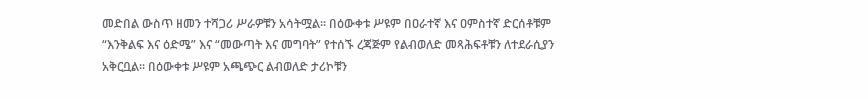መድበል ውስጥ ዘመን ተሻጋሪ ሥራዎቹን አሳትሟል። በዕውቀቱ ሥዩም በዐራተኛ እና ዐምስተኛ ድርሰቶቹም “እንቅልፍ እና ዕድሜ” እና “መውጣት እና መግባት” የተሰኙ ረጃጅም የልብወለድ መጻሕፍቶቹን ለተደራሲያን አቅርቧል። በዕውቀቱ ሥዩም አጫጭር ልብወለድ ታሪኮቹን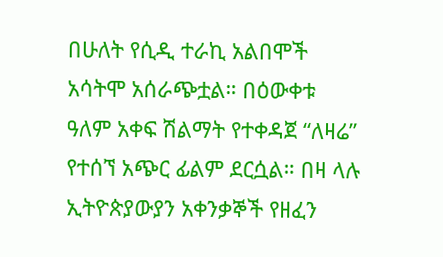በሁለት የሲዲ ተራኪ አልበሞች አሳትሞ አሰራጭቷል። በዕውቀቱ ዓለም አቀፍ ሽልማት የተቀዳጀ “ለዛሬ” የተሰኘ አጭር ፊልም ደርሷል። በዛ ላሉ ኢትዮጵያውያን አቀንቃኞች የዘፈን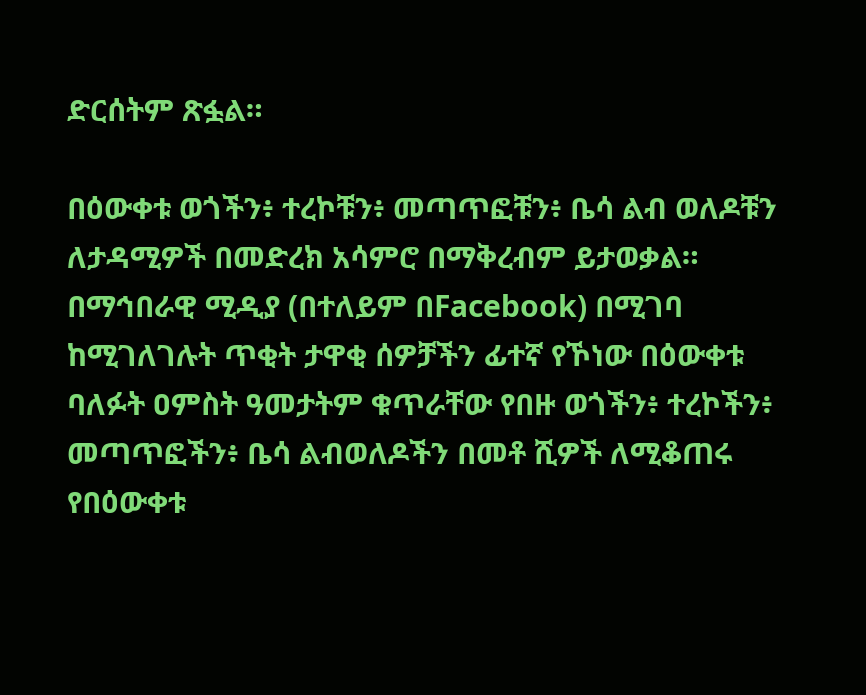ድርሰትም ጽፏል።

በዕውቀቱ ወጎችን፥ ተረኮቹን፥ መጣጥፎቹን፥ ቤሳ ልብ ወለዶቹን ለታዳሚዎች በመድረክ አሳምሮ በማቅረብም ይታወቃል። በማኅበራዊ ሚዲያ (በተለይም በFacebook) በሚገባ ከሚገለገሉት ጥቂት ታዋቂ ሰዎቻችን ፊተኛ የኾነው በዕውቀቱ ባለፉት ዐምስት ዓመታትም ቁጥራቸው የበዙ ወጎችን፥ ተረኮችን፥ መጣጥፎችን፥ ቤሳ ልብወለዶችን በመቶ ሺዎች ለሚቆጠሩ የበዕውቀቱ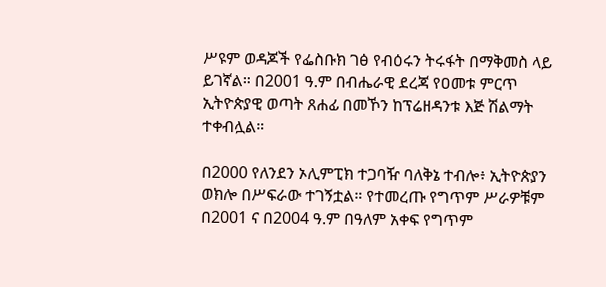ሥዩም ወዳጆች የፌስቡክ ገፅ የብዕሩን ትሩፋት በማቅመስ ላይ ይገኛል። በ2001 ዓ.ም በብሔራዊ ደረጃ የዐመቱ ምርጥ ኢትዮጵያዊ ወጣት ጸሐፊ በመኾን ከፕሬዘዳንቱ እጅ ሽልማት ተቀብሏል።

በ2000 የለንደን ኦሊምፒክ ተጋባዥ ባለቅኔ ተብሎ፥ ኢትዮጵያን ወክሎ በሥፍራው ተገኝቷል። የተመረጡ የግጥም ሥራዎቹም በ2001 ና በ2004 ዓ.ም በዓለም አቀፍ የግጥም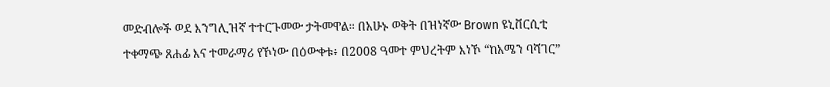መድብሎች ወደ እንግሊዝኛ ተተርጉመው ታትመዋል። በአሁኑ ወቅት በዝነኛው Brown ዩኒቨርሲቲ ተቀማጭ ጸሐፊ እና ተመራማሪ የኾነው በዕውቀቱ፥ በ2008 ዓመተ ምህረትም እነኾ “ከአሜን ባሻገር”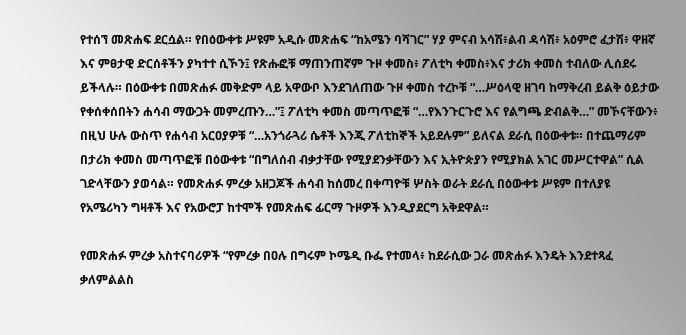የተሰኘ መጽሐፍ ደርሷል። የበዕውቀቱ ሥዩም አዲሱ መጽሐፍ “ከአሜን ባሻገር” ሃያ ምናብ አሳሽ፥ልብ ዳሳሽ፥ አዕምሮ ፈታሽ፥ ዋዘኛ እና ምፀታዊ ድርሰቶችን ያካተተ ሲኾን፤ የጽሑፎቹ ማጠንጠኛም ጉዞ ቀመስ፥ ፖለቲካ ቀመስ፥እና ታሪክ ቀመስ ተብለው ሊሰደሩ ይችላሉ። በዕውቀቱ በመጽሐፉ መቅድም ላይ አዋውቦ እንደገለጠው ጉዞ ቀመስ ተረኮቹ “…ሥዕላዊ ዘገባ ከማቅረብ ይልቅ ዕይታው የቀሰቀሰበትን ሐሳብ ማውጋት መምረጡን…”፤ ፖለቲካ ቀመስ መጣጥፎቹ “…የእንጉርጉሮ እና የልግጫ ድብልቅ…” መኾናቸውን፥ በዚህ ሁሉ ውስጥ የሐሳብ አርዐያዎቹ “…አንጎራጓሪ ሴቶች እንጂ ፖለቲከኞች አይደሉም” ይለናል ደራሲ በዕውቀቱ። በተጨማሪም በታሪክ ቀመስ መጣጥፎቹ በዕውቀቱ “በግለሰብ ብቃታቸው የሚያደንቃቸውን እና ኢትዮጵያን የሚያክል አገር መሥርተዋል” ሲል ገድላቸውን ያወሳል። የመጽሐፉ ምረቃ አዘጋጆች ሐሳብ ከሰመረ በቀጣዮቹ ሦስት ወራት ደራሲ በዕውቀቱ ሥዩም በተለያዩ የአሜሪካን ግዛቶች እና የአውሮፓ ከተሞች የመጽሐፍ ፊርማ ጉዞዎች እንዲያደርግ አቅደዋል።

የመጽሐፉ ምረቃ አስተናባሪዎች “የምረቃ በዐሉ በግሩም ኮሜዲ ቡፌ የተመላ፥ ከደራሲው ጋራ መጽሐፉ እንዴት እንደተጻፈ ቃለምልልስ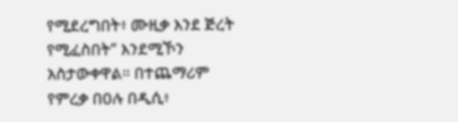የሚደረግበት፥ ሙዚቃ እንደ ጅረት የሚፈስበት” እንደሚኾን አስታውቀዋል። በተጨማሪም የምረቃ በዐሉ በዲሲ፥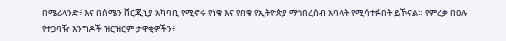በሜሪላንድ፥ እና በሰሜን ቨርጂኒያ አካባቢ የሚኖሩ የነቁ እና የበቁ የኢትዮጵያ ማኅበረሰብ አባላት የሚሳተፉበት ይኾናል። የምረቃ በዐሉ የተጋባዥ እንግዶች ዝርዝርም ታዋቂዎችን፥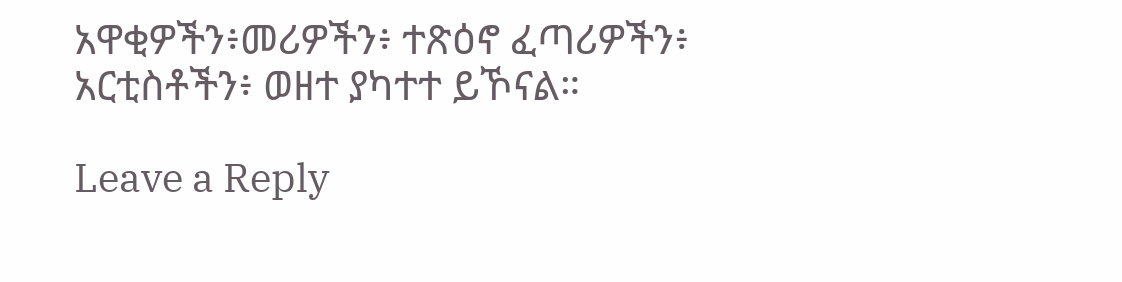አዋቂዎችን፥መሪዎችን፥ ተጽዕኖ ፈጣሪዎችን፥ አርቲስቶችን፥ ወዘተ ያካተተ ይኾናል።

Leave a Reply